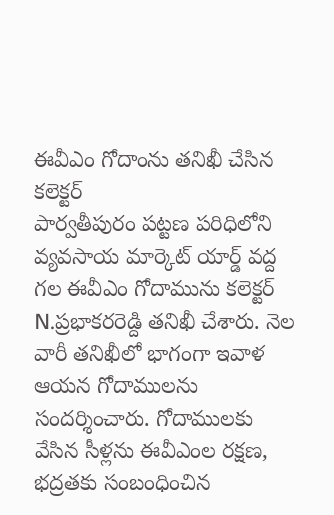ఈవీఎం గోదాంను తనిఖీ చేసిన కలెక్టర్
పార్వతీపురం పట్టణ పరిధిలోని వ్యవసాయ మార్కెట్ యార్డ్ వద్ద గల ఈవీఎం గోదామును కలెక్టర్ N.ప్రభాకరరెడ్ది తనిఖీ చేశారు. నెల వారీ తనిఖీలో భాగంగా ఇవాళ ఆయన గోదాములను సందర్శించారు. గోదాములకు వేసిన సీళ్లను ఈవీఎంల రక్షణ, భద్రతకు సంబంధించిన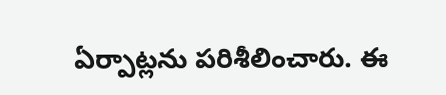ఏర్పాట్లను పరిశీలించారు. ఈ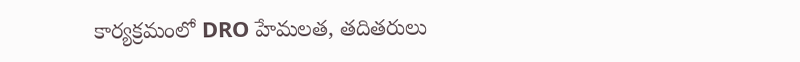కార్యక్రమంలో DRO హేమలత, తదితరులు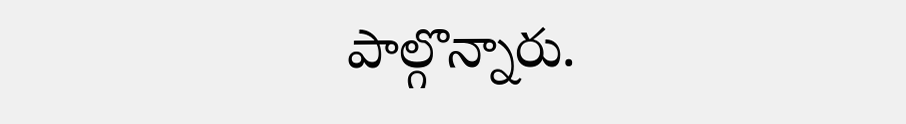పాల్గొన్నారు.